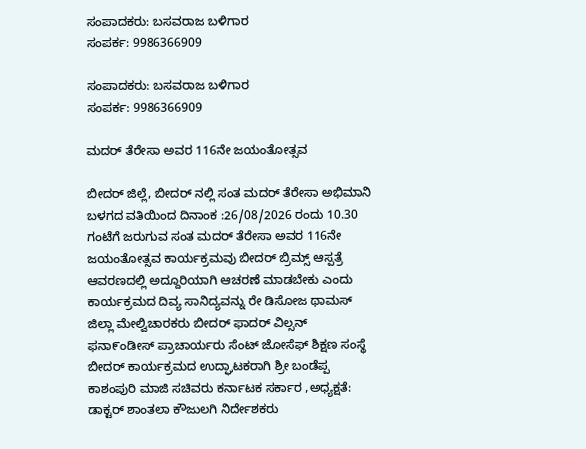ಸಂಪಾದಕರು: ಬಸವರಾಜ ಬಳಿಗಾರ
ಸಂಪರ್ಕ: 9986366909

ಸಂಪಾದಕರು: ಬಸವರಾಜ ಬಳಿಗಾರ
ಸಂಪರ್ಕ: 9986366909

ಮದರ್ ತೆರೇಸಾ ಅವರ 116ನೇ ಜಯಂತೋತ್ಸವ

ಬೀದರ್ ಜಿಲ್ಲೆ, ಬೀದರ್ ನಲ್ಲಿ ಸಂತ ಮದರ್ ತೆರೇಸಾ ಅಭಿಮಾನಿ ಬಳಗದ ವತಿಯಿಂದ ದಿನಾಂಕ :26/08/2026 ರಂದು 10.30 ಗಂಟೆಗೆ ಜರುಗುವ ಸಂತ ಮದರ್ ತೆರೇಸಾ ಅವರ 116ನೇ ಜಯಂತೋತ್ಸವ ಕಾರ್ಯಕ್ರಮವು ಬೀದರ್ ಬ್ರಿಮ್ಸ್ ಆಸ್ಪತ್ರೆ ಆವರಣದಲ್ಲಿ ಅದ್ದೂರಿಯಾಗಿ ಆಚರಣೆ ಮಾಡಬೇಕು ಎಂದು ಕಾರ್ಯಕ್ರಮದ ದಿವ್ಯ ಸಾನಿದ್ಯವನ್ನು ರೇ ಡಿಸೋಜ ಥಾಮಸ್ ಜಿಲ್ಲಾ ಮೇಲ್ವಿಚಾರಕರು ಬೀದರ್ ಫಾದರ್ ವಿಲ್ಸನ್ ಫನಾ೯ಂಡೀಸ್ ಪ್ರಾಚಾರ್ಯರು ಸೆಂಟ್ ಜೋಸೆಫ್ ಶಿಕ್ಷಣ ಸಂಸ್ಥೆ ಬೀದರ್ ಕಾರ್ಯಕ್ರಮದ ಉದ್ಘಾಟಕರಾಗಿ ಶ್ರೀ ಬಂಡೆಪ್ಪ ಕಾಶಂಪುರಿ ಮಾಜಿ ಸಚಿವರು ಕರ್ನಾಟಕ ಸರ್ಕಾರ ,ಅಧ್ಯಕ್ಷತೆ: ಡಾಕ್ಟರ್ ಶಾಂತಲಾ ಕೌಜುಲಗಿ ನಿರ್ದೇಶಕರು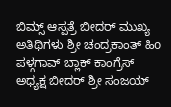ಬಿಮ್ಸ್ ಆಸ್ಪತ್ರೆ ಬೀದರ್ ಮುಖ್ಯ ಅತಿಥಿಗಳು ಶ್ರೀ ಚಂದ್ರಕಾಂತ್ ಹಿo ಪಳ್ಗಗಾವ್ ಬ್ಲಾಕ್ ಕಾಂಗ್ರೆಸ್ ಅಧ್ಯಕ್ಷ ಬೀದರ್ ಶ್ರೀ ಸಂಜಯ್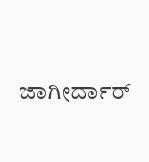ಜಾಗೀರ್ದಾರ್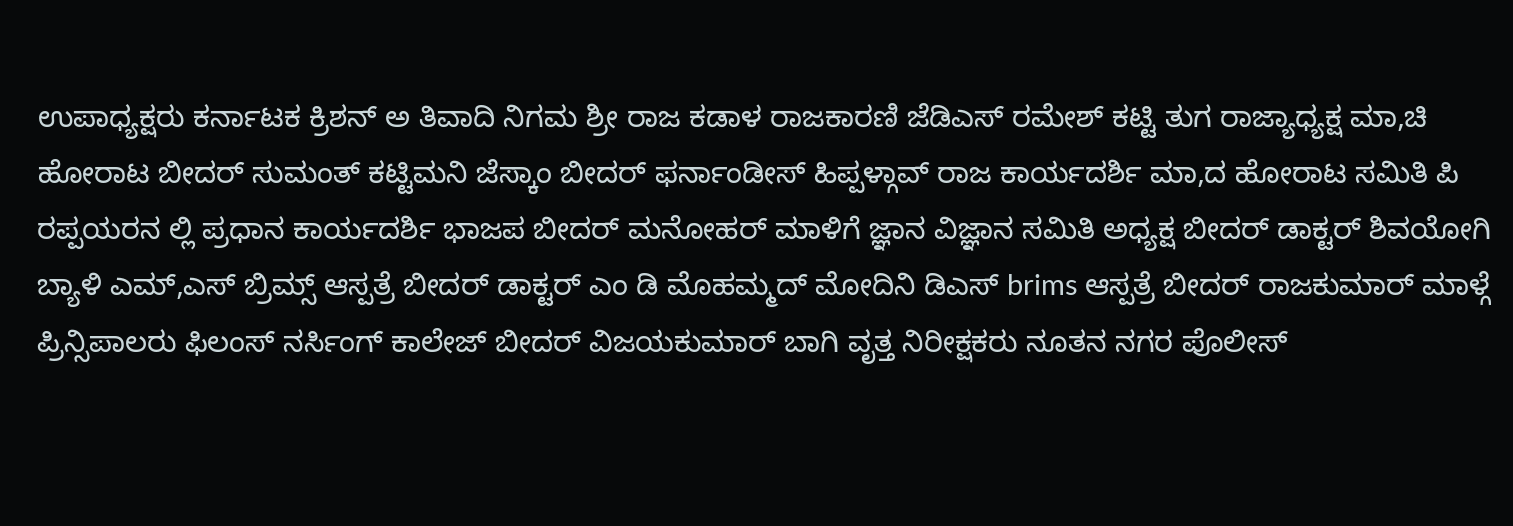ಉಪಾಧ್ಯಕ್ಷರು ಕರ್ನಾಟಕ ಕ್ರಿಶನ್ ಅ ತಿವಾದಿ ನಿಗಮ ಶ್ರೀ ರಾಜ ಕಡಾಳ ರಾಜಕಾರಣಿ ಜೆಡಿಎಸ್ ರಮೇಶ್ ಕಟ್ಟಿ ತುಗ ರಾಜ್ಯಾಧ್ಯಕ್ಷ ಮಾ,ಚಿ ಹೋರಾಟ ಬೀದರ್ ಸುಮಂತ್ ಕಟ್ಟಿಮನಿ ಜೆಸ್ಕಾಂ ಬೀದರ್ ಫರ್ನಾಂಡೀಸ್ ಹಿಪ್ಪಳ್ಗಾವ್ ರಾಜ ಕಾರ್ಯದರ್ಶಿ ಮಾ,ದ ಹೋರಾಟ ಸಮಿತಿ ಪಿ ರಪ್ಪಯರನ ಲ್ಲಿ ಪ್ರಧಾನ ಕಾರ್ಯದರ್ಶಿ ಭಾಜಪ ಬೀದರ್ ಮನೋಹರ್ ಮಾಳಿಗೆ ಜ್ಞಾನ ವಿಜ್ಞಾನ ಸಮಿತಿ ಅಧ್ಯಕ್ಷ ಬೀದರ್ ಡಾಕ್ಟರ್ ಶಿವಯೋಗಿ ಬ್ಯಾಳಿ ಎಮ್,ಎಸ್ ಬ್ರಿಮ್ಸ್ ಆಸ್ಪತ್ರೆ ಬೀದರ್ ಡಾಕ್ಟರ್ ಎಂ ಡಿ ಮೊಹಮ್ಮದ್ ಮೋದಿನಿ ಡಿಎಸ್ brims ಆಸ್ಪತ್ರೆ ಬೀದರ್ ರಾಜಕುಮಾರ್ ಮಾಳ್ಗೆ ಪ್ರಿನ್ಸಿಪಾಲರು ಫಿಲಂಸ್ ನರ್ಸಿಂಗ್ ಕಾಲೇಜ್ ಬೀದರ್ ವಿಜಯಕುಮಾರ್ ಬಾಗಿ ವೃತ್ತ ನಿರೀಕ್ಷಕರು ನೂತನ ನಗರ ಪೊಲೀಸ್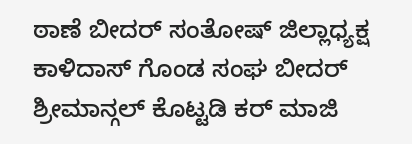ಠಾಣೆ ಬೀದರ್ ಸಂತೋಷ್ ಜಿಲ್ಲಾಧ್ಯಕ್ಷ ಕಾಳಿದಾಸ್ ಗೊಂಡ ಸಂಘ ಬೀದರ್ ಶ್ರೀಮಾನ್ಗಲ್ ಕೊಟ್ಟಡಿ ಕರ್ ಮಾಜಿ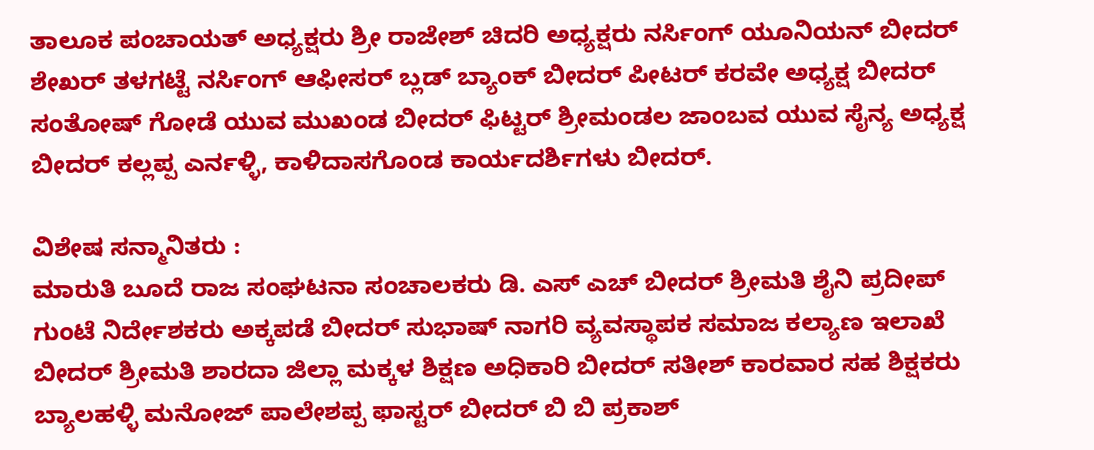ತಾಲೂಕ ಪಂಚಾಯತ್ ಅಧ್ಯಕ್ಷರು ಶ್ರೀ ರಾಜೇಶ್ ಚಿದರಿ ಅಧ್ಯಕ್ಷರು ನರ್ಸಿಂಗ್ ಯೂನಿಯನ್ ಬೀದರ್ ಶೇಖರ್ ತಳಗಟ್ಟೆ ನರ್ಸಿಂಗ್ ಆಫೀಸರ್ ಬ್ಲಡ್ ಬ್ಯಾಂಕ್ ಬೀದರ್ ಪೀಟರ್ ಕರವೇ ಅಧ್ಯಕ್ಷ ಬೀದರ್
ಸಂತೋಷ್ ಗೋಡೆ ಯುವ ಮುಖಂಡ ಬೀದರ್ ಫಿಟ್ಟರ್ ಶ್ರೀಮಂಡಲ ಜಾಂಬವ ಯುವ ಸೈನ್ಯ ಅಧ್ಯಕ್ಷ ಬೀದರ್ ಕಲ್ಲಪ್ಪ ಎರ್ನಳ್ಳಿ, ಕಾಳಿದಾಸಗೊಂಡ ಕಾರ್ಯದರ್ಶಿಗಳು ಬೀದರ್.

ವಿಶೇಷ ಸನ್ಮಾನಿತರು :
ಮಾರುತಿ ಬೂದೆ ರಾಜ ಸಂಘಟನಾ ಸಂಚಾಲಕರು ಡಿ. ಎಸ್ ಎಚ್ ಬೀದರ್ ಶ್ರೀಮತಿ ಶೈನಿ ಪ್ರದೀಪ್ ಗುಂಟೆ ನಿರ್ದೇಶಕರು ಅಕ್ಕಪಡೆ ಬೀದರ್ ಸುಭಾಷ್ ನಾಗರಿ ವ್ಯವಸ್ಥಾಪಕ ಸಮಾಜ ಕಲ್ಯಾಣ ಇಲಾಖೆ ಬೀದರ್ ಶ್ರೀಮತಿ ಶಾರದಾ ಜಿಲ್ಲಾ ಮಕ್ಕಳ ಶಿಕ್ಷಣ ಅಧಿಕಾರಿ ಬೀದರ್ ಸತೀಶ್ ಕಾರವಾರ ಸಹ ಶಿಕ್ಷಕರು ಬ್ಯಾಲಹಳ್ಳಿ ಮನೋಜ್ ಪಾಲೇಶಪ್ಪ ಫಾಸ್ಟರ್ ಬೀದರ್ ಬಿ ಬಿ ಪ್ರಕಾಶ್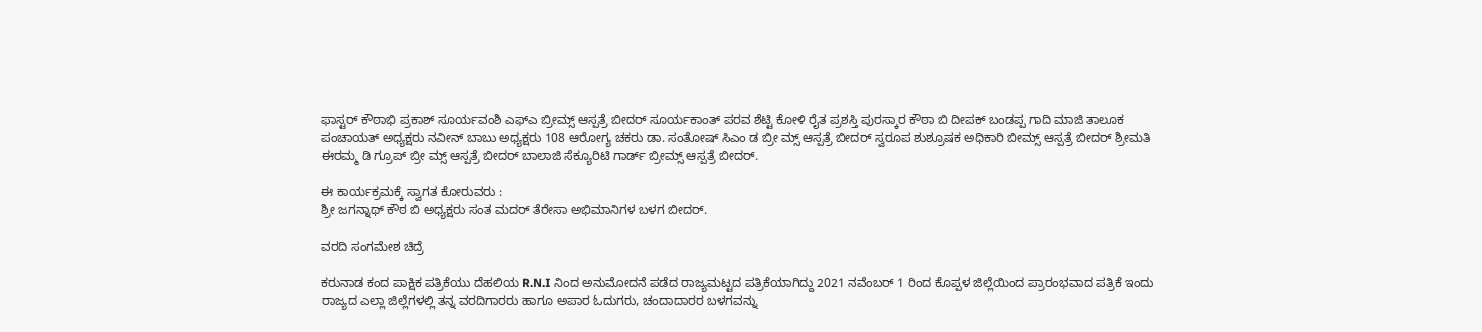ಫಾಸ್ಟರ್ ಕೌಠಾಭಿ ಪ್ರಕಾಶ್ ಸೂರ್ಯವಂಶಿ ಎಫ್‌ಎ ಬ್ರೀಮ್ಸ್ ಆಸ್ಪತ್ರೆ ಬೀದರ್ ಸೂರ್ಯಕಾಂತ್ ಪರವ ಶೆಟ್ಟಿ ಕೋಳಿ ರೈತ ಪ್ರಶಸ್ತಿ ಪುರಸ್ಕಾರ ಕೌಠಾ ಬಿ ದೀಪಕ್ ಬಂಡಪ್ಪ ಗಾದಿ ಮಾಜಿ ತಾಲೂಕ ಪಂಚಾಯತ್ ಅಧ್ಯಕ್ಷರು ನವೀನ್ ಬಾಬು ಅಧ್ಯಕ್ಷರು 108 ಆರೋಗ್ಯ ಚಕರು ಡಾ. ಸಂತೋಷ್ ಸಿಎಂ ಡ ಬ್ರೀ ಮ್ಸ್ ಆಸ್ಪತ್ರೆ ಬೀದರ್ ಸ್ವರೂಪ ಶುಶ್ರೂಷಕ ಅಧಿಕಾರಿ ಬೀಮ್ಸ್ ಆಸ್ಪತ್ರೆ ಬೀದರ್ ಶ್ರೀಮತಿ ಈರಮ್ಮ ಡಿ ಗ್ರೂಪ್ ಬ್ರೀ ಮ್ಸ್ ಆಸ್ಪತ್ರೆ ಬೀದರ್ ಬಾಲಾಜಿ ಸೆಕ್ಯೂರಿಟಿ ಗಾರ್ಡ್ ಬ್ರೀಮ್ಸ್ ಆಸ್ಪತ್ರೆ ಬೀದರ್.

ಈ ಕಾರ್ಯಕ್ರಮಕ್ಕೆ ಸ್ವಾಗತ ಕೋರುವರು :
ಶ್ರೀ ಜಗನ್ನಾಥ್ ಕೌಠ ಬಿ ಅಧ್ಯಕ್ಷರು ಸಂತ ಮದರ್ ತೆರೇಸಾ ಅಭಿಮಾನಿಗಳ ಬಳಗ ಬೀದರ್.

ವರದಿ ಸಂಗಮೇಶ ಚಿದ್ರೆ

ಕರುನಾಡ ಕಂದ ಪಾಕ್ಷಿಕ ಪತ್ರಿಕೆಯು ದೆಹಲಿಯ R.N.I ನಿಂದ ಅನುಮೋದನೆ ಪಡೆದ ರಾಜ್ಯಮಟ್ಟದ ಪತ್ರಿಕೆಯಾಗಿದ್ದು 2021 ನವೆಂಬರ್ 1 ರಿಂದ ಕೊಪ್ಪಳ ಜಿಲ್ಲೆಯಿಂದ ಪ್ರಾರಂಭವಾದ ಪತ್ರಿಕೆ ಇಂದು ರಾಜ್ಯದ ಎಲ್ಲಾ ಜಿಲ್ಲೆಗಳಲ್ಲಿ ತನ್ನ ವರದಿಗಾರರು ಹಾಗೂ ಅಪಾರ ಓದುಗರು, ಚಂದಾದಾರರ ಬಳಗವನ್ನು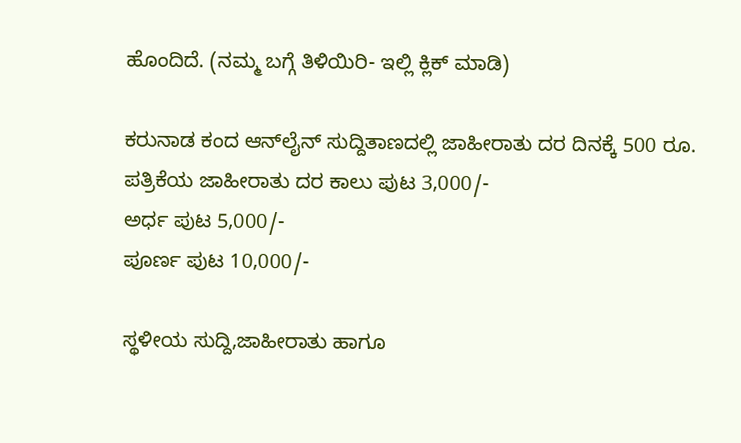ಹೊಂದಿದೆ. (ನಮ್ಮ ಬಗ್ಗೆ ತಿಳಿಯಿರಿ- ಇಲ್ಲಿ ಕ್ಲಿಕ್‌ ಮಾಡಿ)

ಕರುನಾಡ ಕಂದ ಆನ್‌ಲೈನ್‌ ಸುದ್ದಿತಾಣದಲ್ಲಿ ಜಾಹೀರಾತು ದರ ದಿನಕ್ಕೆ 500 ರೂ.
ಪತ್ರಿಕೆಯ ಜಾಹೀರಾತು ದರ ಕಾಲು ಪುಟ 3,000/-
ಅರ್ಧ ಪುಟ 5,000/-
ಪೂರ್ಣ ಪುಟ 10,000/-

ಸ್ಥಳೀಯ ಸುದ್ದಿ,ಜಾಹೀರಾತು ಹಾಗೂ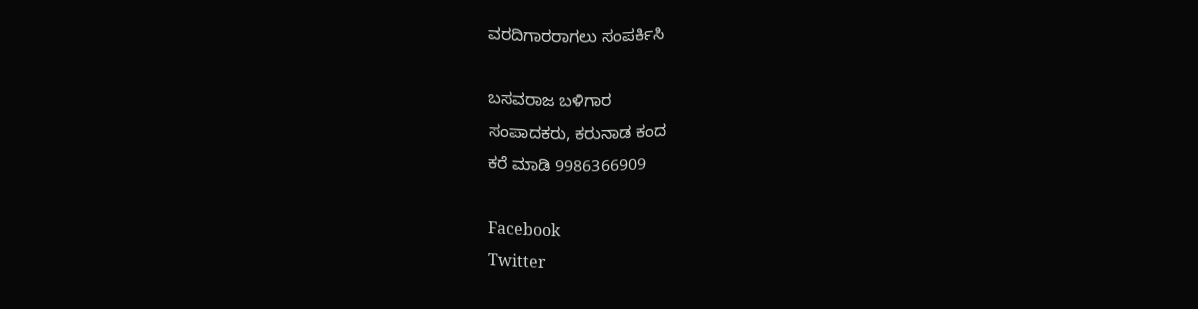ವರದಿಗಾರರಾಗಲು ಸಂಪರ್ಕಿಸಿ

ಬಸವರಾಜ ಬಳಿಗಾರ
ಸಂಪಾದಕರು, ಕರುನಾಡ ಕಂದ
ಕರೆ ಮಾಡಿ 9986366909

Facebook
Twitter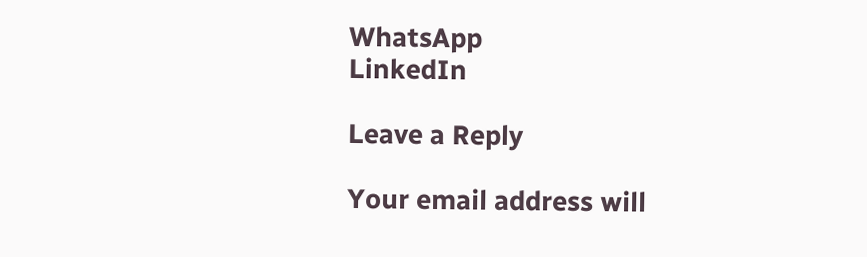WhatsApp
LinkedIn

Leave a Reply

Your email address will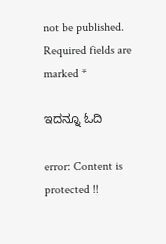not be published. Required fields are marked *

ಇದನ್ನೂ ಓದಿ

error: Content is protected !!